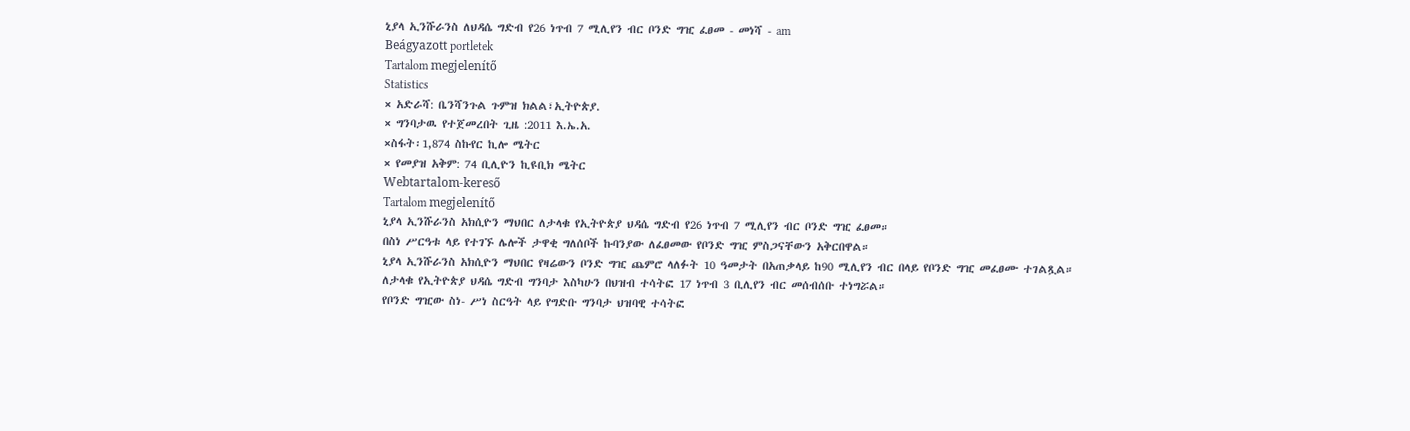ኒያላ ኢንሹራንስ ለህዳሴ ግድብ የ26 ነጥብ 7 ሚሊየን ብር ቦንድ ግዢ ፈፀመ - መነሻ - am
Beágyazott portletek
Tartalom megjelenítő
Statistics
× አድራሻ: ቤንሻንጉል ጉምዝ ክልል፣ኢትዮጵያ.
× ግንባታዉ የተጀመረበት ጊዜ :2011 እ.ኤ.አ.
×ስፋት፡1,874 ስኩየር ኪሎ ሜትር
× የመያዝ አቅም: 74 ቢሊዮን ኪዩቢክ ሜትር
Webtartalom-kereső
Tartalom megjelenítő
ኒያላ ኢንሹራንስ አክሲዮን ማህበር ለታላቁ የኢትዮጵያ ህዳሴ ግድብ የ26 ነጥብ 7 ሚሊየን ብር ቦንድ ግዢ ፈፀመ።
በስነ ሥርዓቱ ላይ የተገኙ ሌሎች ታዋቂ ግለሰቦች ኩባንያው ለፈፀመው የቦንድ ግዢ ምስጋናቸውን አቅርበዋል።
ኒያላ ኢንሹራንስ አክሲዮን ማህበር የዛሬውን ቦንድ ግዢ ጨምሮ ላለፉት 10 ዓመታት በአጠቃላይ ከ90 ሚሊየን ብር በላይ የቦንድ ግዢ መፈፀሙ ተገልጿል።
ለታላቁ የኢትዮጵያ ህዳሴ ግድብ ግንባታ እስካሁን በህዝብ ተሳትፎ 17 ነጥብ 3 ቢሊየን ብር መሰብሰቡ ተነግሯል።
የቦንድ ግዢው ስነ- ሥነ ስርዓት ላይ የግድቡ ግንባታ ህዝባዊ ተሳትፎ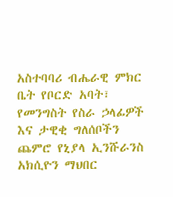አስተባባሪ ብሔራዊ ምክር ቤት የቦርድ አባት፣ የመንግስት የስራ ኃላፊዎች እና ታዊቂ ግለሰቦችን ጨምሮ የኒያላ ኢንሹራንስ አክሲዮን ማህበር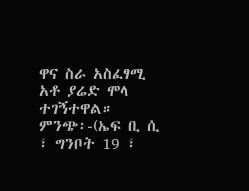ዋና ስራ አስፈፃሚ አቶ ያሬድ ሞላ ተገኝተዋል።
ምንጭ፡-(ኤፍ ቢ ሲ ፣ ግንቦት 19 ፣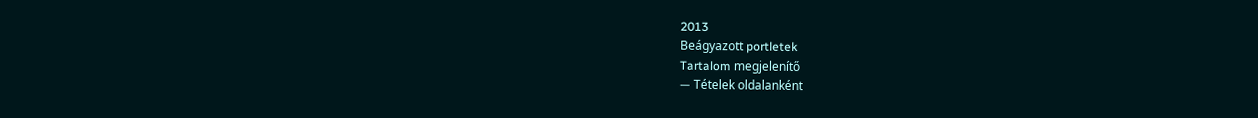2013
Beágyazott portletek
Tartalom megjelenítő
— Tételek oldalanként